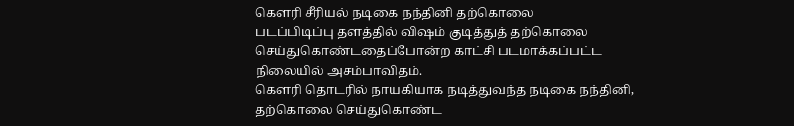கெளரி சீரியல் நடிகை நந்தினி தற்கொலை
படப்பிடிப்பு தளத்தில் விஷம் குடித்துத் தற்கொலை செய்துகொண்டதைப்போன்ற காட்சி படமாக்கப்பட்ட நிலையில் அசம்பாவிதம்.
கெளரி தொடரில் நாயகியாக நடித்துவந்த நடிகை நந்தினி, தற்கொலை செய்துகொண்ட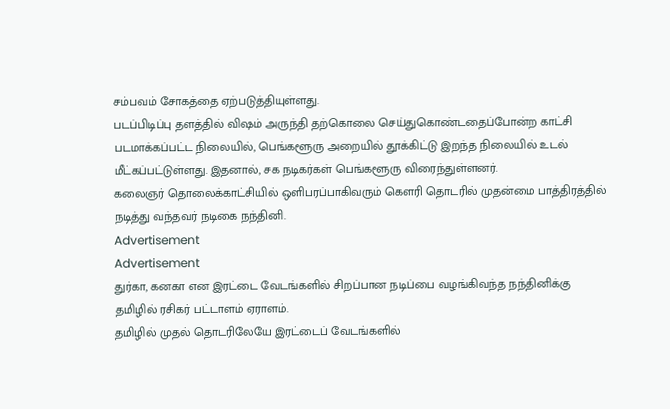சம்பவம் சோகத்தை ஏற்படுத்தியுள்ளது.
படப்பிடிப்பு தளத்தில் விஷம் அருந்தி தற்கொலை செய்துகொண்டதைப்போன்ற காட்சி படமாக்கப்பட்ட நிலையில், பெங்களூரு அறையில் தூக்கிட்டு இறந்த நிலையில் உடல் மீட்கப்பட்டுள்ளது. இதனால், சக நடிகர்கள் பெங்களூரு விரைந்துள்ளனர்.
கலைஞர் தொலைக்காட்சியில் ஒளிபரப்பாகிவரும் கெளரி தொடரில் முதன்மை பாத்திரத்தில் நடித்து வந்தவர் நடிகை நந்தினி.
Advertisement
Advertisement
துர்கா, கனகா என இரட்டை வேடங்களில் சிறப்பான நடிப்பை வழங்கிவந்த நந்தினிக்கு தமிழில் ரசிகர் பட்டாளம் ஏராளம்.
தமிழில் முதல் தொடரிலேயே இரட்டைப் வேடங்களில்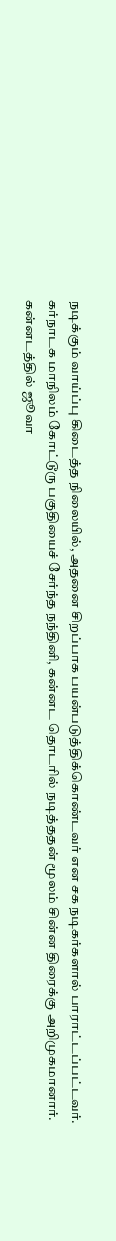நடிக்கும் வாய்ப்பு கிடைத்த நிலையில், அதனை சிறப்பாக பயன்படுத்திக்கொண்டவர் என சக நடிகர்களால் பாராட்டப்பட்டவர்.
கர்நாடக மாநிலம் கோட்டூரு பகுதியைச் சேர்ந்த நந்தினி, கன்னட தொடரில் நடித்ததன் மூலம் சின்ன திரைக்கு அறிமுகமானார்.
கன்னடத்தில் ஜூவா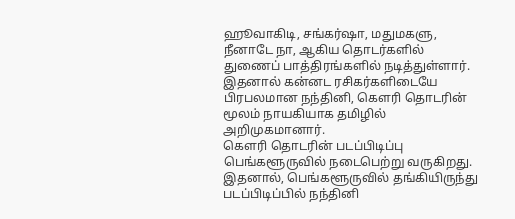ஹூவாகிடி, சங்கர்ஷா, மதுமகளு, நீனாடே நா, ஆகிய தொடர்களில் துணைப் பாத்திரங்களில் நடித்துள்ளார். இதனால் கன்னட ரசிகர்களிடையே பிரபலமான நந்தினி, கெளரி தொடரின் மூலம் நாயகியாக தமிழில் அறிமுகமானார்.
கெளரி தொடரின் படப்பிடிப்பு பெங்களூருவில் நடைபெற்று வருகிறது. இதனால், பெங்களூருவில் தங்கியிருந்து படப்பிடிப்பில் நந்தினி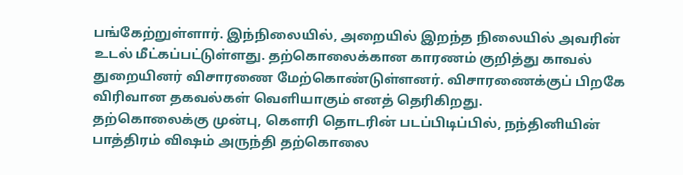பங்கேற்றுள்ளார். இந்நிலையில், அறையில் இறந்த நிலையில் அவரின் உடல் மீட்கப்பட்டுள்ளது. தற்கொலைக்கான காரணம் குறித்து காவல் துறையினர் விசாரணை மேற்கொண்டுள்ளனர். விசாரணைக்குப் பிறகே விரிவான தகவல்கள் வெளியாகும் எனத் தெரிகிறது.
தற்கொலைக்கு முன்பு, கெளரி தொடரின் படப்பிடிப்பில், நந்தினியின் பாத்திரம் விஷம் அருந்தி தற்கொலை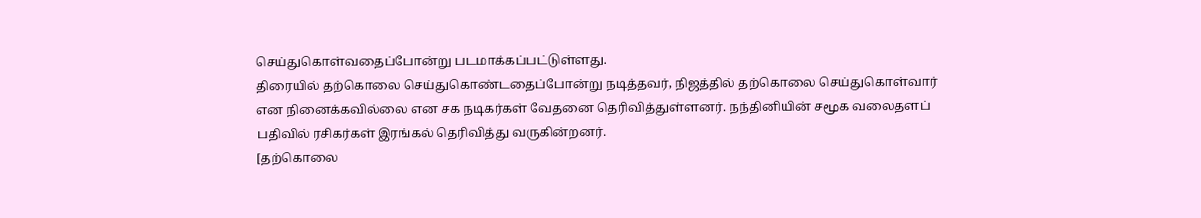செய்துகொள்வதைப்போன்று படமாக்கப்பட்டுள்ளது.
திரையில் தற்கொலை செய்துகொண்டதைப்போன்று நடித்தவர், நிஜத்தில் தற்கொலை செய்துகொள்வார் என நினைக்கவில்லை என சக நடிகர்கள் வேதனை தெரிவித்துள்ளனர். நந்தினியின் சமூக வலைதளப் பதிவில் ரசிகர்கள் இரங்கல் தெரிவித்து வருகின்றனர்.
[தற்கொலை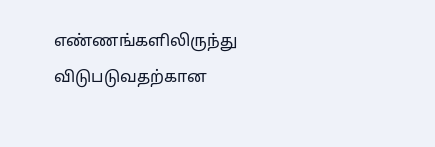எண்ணங்களிலிருந்து விடுபடுவதற்கான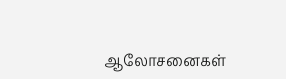ஆலோசனைகள்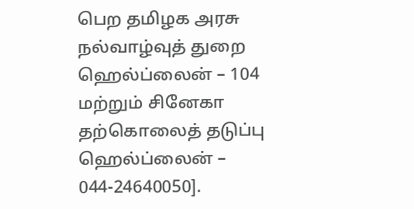பெற தமிழக அரசு நல்வாழ்வுத் துறை ஹெல்ப்லைன் – 104 மற்றும் சினேகா தற்கொலைத் தடுப்பு ஹெல்ப்லைன் – 044-24640050].